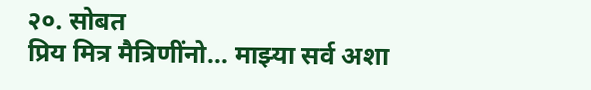२०. सोबत
प्रिय मित्र मैत्रिणींनो... माझ्या सर्व अशा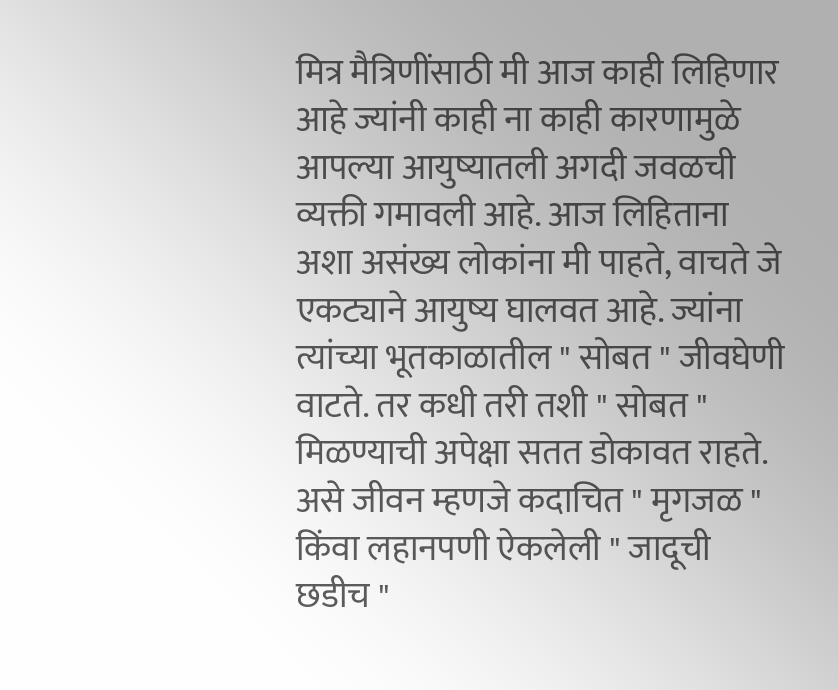मित्र मैत्रिणींसाठी मी आज काही लिहिणार आहे ज्यांनी काही ना काही कारणामुळे आपल्या आयुष्यातली अगदी जवळची व्यक्ती गमावली आहे. आज लिहिताना अशा असंख्य लोकांना मी पाहते, वाचते जे एकट्याने आयुष्य घालवत आहे. ज्यांना त्यांच्या भूतकाळातील " सोबत " जीवघेणी वाटते. तर कधी तरी तशी " सोबत " मिळण्याची अपेक्षा सतत डोकावत राहते. असे जीवन म्हणजे कदाचित " मृगजळ " किंवा लहानपणी ऐकलेली " जादूची छडीच "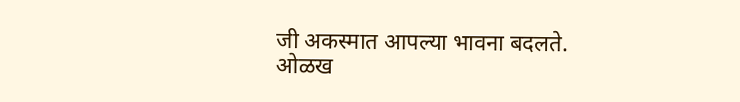जी अकस्मात आपल्या भावना बदलते. ओळख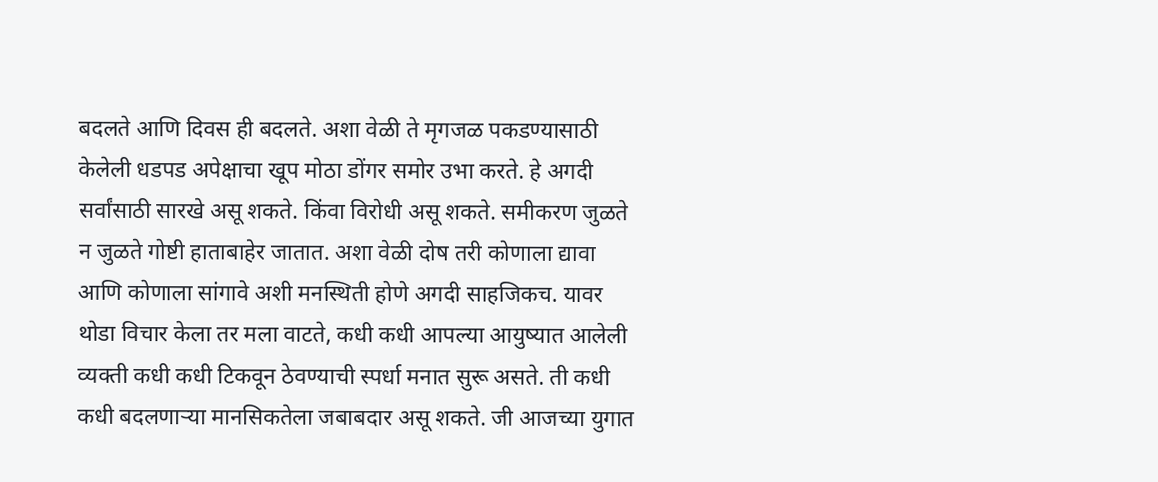बदलते आणि दिवस ही बदलते. अशा वेळी ते मृगजळ पकडण्यासाठी केलेली धडपड अपेक्षाचा खूप मोठा डोंगर समोर उभा करते. हे अगदी सर्वांसाठी सारखे असू शकते. किंवा विरोधी असू शकते. समीकरण जुळते न जुळते गोष्टी हाताबाहेर जातात. अशा वेळी दोष तरी कोणाला द्यावा आणि कोणाला सांगावे अशी मनस्थिती होणे अगदी साहजिकच. यावर थोडा विचार केला तर मला वाटते, कधी कधी आपल्या आयुष्यात आलेली व्यक्ती कधी कधी टिकवून ठेवण्याची स्पर्धा मनात सुरू असते. ती कधी कधी बदलणाऱ्या मानसिकतेला जबाबदार असू शकते. जी आजच्या युगात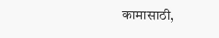कामासाठी,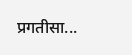प्रगतीसा...